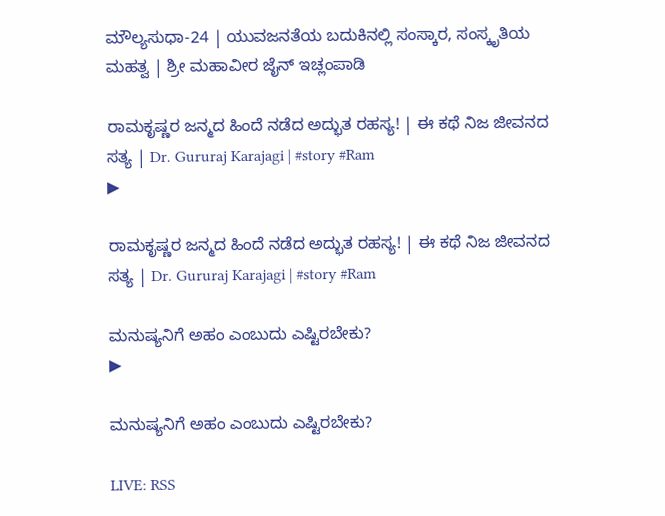ಮೌಲ್ಯಸುಧಾ-24 | ಯುವಜನತೆಯ ಬದುಕಿನಲ್ಲಿ ಸಂಸ್ಕಾರ, ಸಂಸ್ಕೃತಿಯ ಮಹತ್ವ | ಶ್ರೀ ಮಹಾವೀರ ಜೈನ್ ಇಚ್ಲಂಪಾಡಿ

ರಾಮಕೃಷ್ಣರ ಜನ್ಮದ ಹಿಂದೆ ನಡೆದ ಅದ್ಭುತ ರಹಸ್ಯ! | ಈ ಕಥೆ ನಿಜ ಜೀವನದ ಸತ್ಯ | Dr. Gururaj Karajagi | #story #Ram
▶

ರಾಮಕೃಷ್ಣರ ಜನ್ಮದ ಹಿಂದೆ ನಡೆದ ಅದ್ಭುತ ರಹಸ್ಯ! | ಈ ಕಥೆ ನಿಜ ಜೀವನದ ಸತ್ಯ | Dr. Gururaj Karajagi | #story #Ram

ಮನುಷ್ಯನಿಗೆ ಅಹಂ ಎಂಬುದು ಎಷ್ಟಿರಬೇಕು?
▶

ಮನುಷ್ಯನಿಗೆ ಅಹಂ ಎಂಬುದು ಎಷ್ಟಿರಬೇಕು?

LIVE: RSS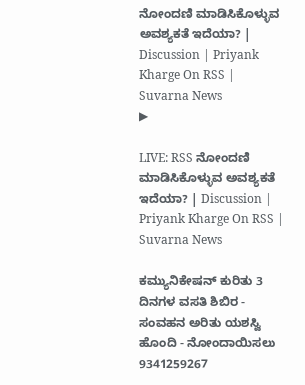ನೋಂದಣಿ ಮಾಡಿಸಿಕೊಳ್ಳುವ ಅವಶ್ಯಕತೆ ಇದೆಯಾ? | Discussion | Priyank Kharge On RSS | Suvarna News
▶

LIVE: RSS ನೋಂದಣಿ ಮಾಡಿಸಿಕೊಳ್ಳುವ ಅವಶ್ಯಕತೆ ಇದೆಯಾ? | Discussion | Priyank Kharge On RSS | Suvarna News

ಕಮ್ಯುನಿಕೇಷನ್ ಕುರಿತು 3 ದಿನಗಳ ವಸತಿ ಶಿಬಿರ - ಸಂವಹನ ಅರಿತು ಯಶಸ್ವಿ ಹೊಂದಿ - ನೋಂದಾಯಿಸಲು 9341259267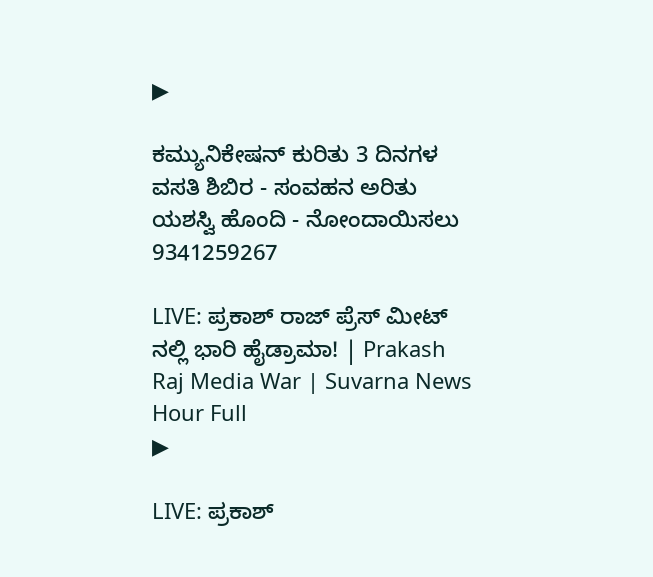▶

ಕಮ್ಯುನಿಕೇಷನ್ ಕುರಿತು 3 ದಿನಗಳ ವಸತಿ ಶಿಬಿರ - ಸಂವಹನ ಅರಿತು ಯಶಸ್ವಿ ಹೊಂದಿ - ನೋಂದಾಯಿಸಲು 9341259267

LIVE: ಪ್ರಕಾಶ್ ರಾಜ್ ಪ್ರೆಸ್ ಮೀಟ್ ನಲ್ಲಿ ಭಾರಿ ಹೈಡ್ರಾಮಾ! | Prakash Raj Media War | Suvarna News Hour Full
▶

LIVE: ಪ್ರಕಾಶ್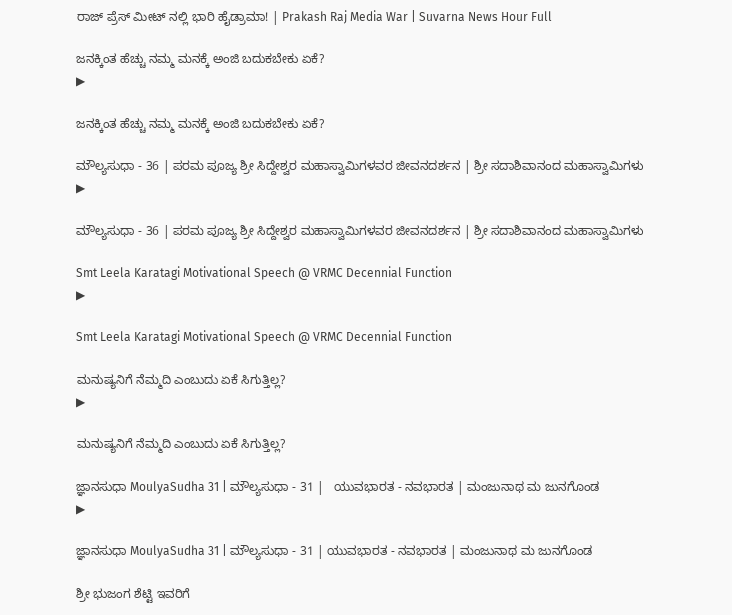ರಾಜ್ ಪ್ರೆಸ್ ಮೀಟ್ ನಲ್ಲಿ ಭಾರಿ ಹೈಡ್ರಾಮಾ! | Prakash Raj Media War | Suvarna News Hour Full

ಜನಕ್ಕಿಂತ ಹೆಚ್ಚು ನಮ್ಮ ಮನಕ್ಕೆ ಅಂಜಿ ಬದುಕಬೇಕು ಏಕೆ?
▶

ಜನಕ್ಕಿಂತ ಹೆಚ್ಚು ನಮ್ಮ ಮನಕ್ಕೆ ಅಂಜಿ ಬದುಕಬೇಕು ಏಕೆ?

ಮೌಲ್ಯಸುಧಾ - 36 | ಪರಮ ಪೂಜ್ಯ ಶ್ರೀ ಸಿದ್ದೇಶ್ವರ ಮಹಾಸ್ವಾಮಿಗಳವರ ಜೀವನದರ್ಶನ | ಶ್ರೀ ಸದಾಶಿವಾನಂದ ಮಹಾಸ್ವಾಮಿಗಳು
▶

ಮೌಲ್ಯಸುಧಾ - 36 | ಪರಮ ಪೂಜ್ಯ ಶ್ರೀ ಸಿದ್ದೇಶ್ವರ ಮಹಾಸ್ವಾಮಿಗಳವರ ಜೀವನದರ್ಶನ | ಶ್ರೀ ಸದಾಶಿವಾನಂದ ಮಹಾಸ್ವಾಮಿಗಳು

Smt Leela Karatagi Motivational Speech @ VRMC Decennial Function
▶

Smt Leela Karatagi Motivational Speech @ VRMC Decennial Function

ಮನುಷ್ಯನಿಗೆ ನೆಮ್ಮದಿ ಎಂಬುದು ಏಕೆ ಸಿಗುತ್ತಿಲ್ಲ?
▶

ಮನುಷ್ಯನಿಗೆ ನೆಮ್ಮದಿ ಎಂಬುದು ಏಕೆ ಸಿಗುತ್ತಿಲ್ಲ?

ಜ್ಞಾನಸುಧಾ MoulyaSudha 31 | ಮೌಲ್ಯಸುಧಾ - 31 |   ಯುವಭಾರತ - ನವಭಾರತ | ಮಂಜುನಾಥ ಮ ಜುನಗೊಂಡ
▶

ಜ್ಞಾನಸುಧಾ MoulyaSudha 31 | ಮೌಲ್ಯಸುಧಾ - 31 | ಯುವಭಾರತ - ನವಭಾರತ | ಮಂಜುನಾಥ ಮ ಜುನಗೊಂಡ

ಶ್ರೀ ಭುಜಂಗ ಶೆಟ್ಟಿ ಇವರಿಗೆ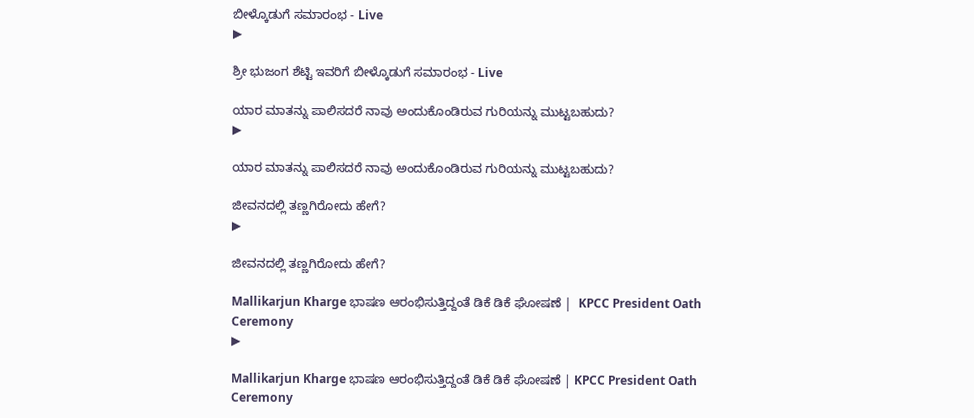ಬೀಳ್ಕೊಡುಗೆ ಸಮಾರಂಭ - Live
▶

ಶ್ರೀ ಭುಜಂಗ ಶೆಟ್ಟಿ ಇವರಿಗೆ ಬೀಳ್ಕೊಡುಗೆ ಸಮಾರಂಭ - Live

ಯಾರ ಮಾತನ್ನು ಪಾಲಿಸದರೆ ನಾವು ಅಂದುಕೊಂಡಿರುವ ಗುರಿಯನ್ನು ಮುಟ್ಟಬಹುದು?
▶

ಯಾರ ಮಾತನ್ನು ಪಾಲಿಸದರೆ ನಾವು ಅಂದುಕೊಂಡಿರುವ ಗುರಿಯನ್ನು ಮುಟ್ಟಬಹುದು?

ಜೀವನದಲ್ಲಿ ತಣ್ಣಗಿರೋದು ಹೇಗೆ?
▶

ಜೀವನದಲ್ಲಿ ತಣ್ಣಗಿರೋದು ಹೇಗೆ?

Mallikarjun Kharge ಭಾಷಣ ಆರಂಭಿಸುತ್ತಿದ್ದಂತೆ ಡಿಕೆ ಡಿಕೆ ಘೋಷಣೆ |  KPCC President Oath Ceremony
▶

Mallikarjun Kharge ಭಾಷಣ ಆರಂಭಿಸುತ್ತಿದ್ದಂತೆ ಡಿಕೆ ಡಿಕೆ ಘೋಷಣೆ | KPCC President Oath Ceremony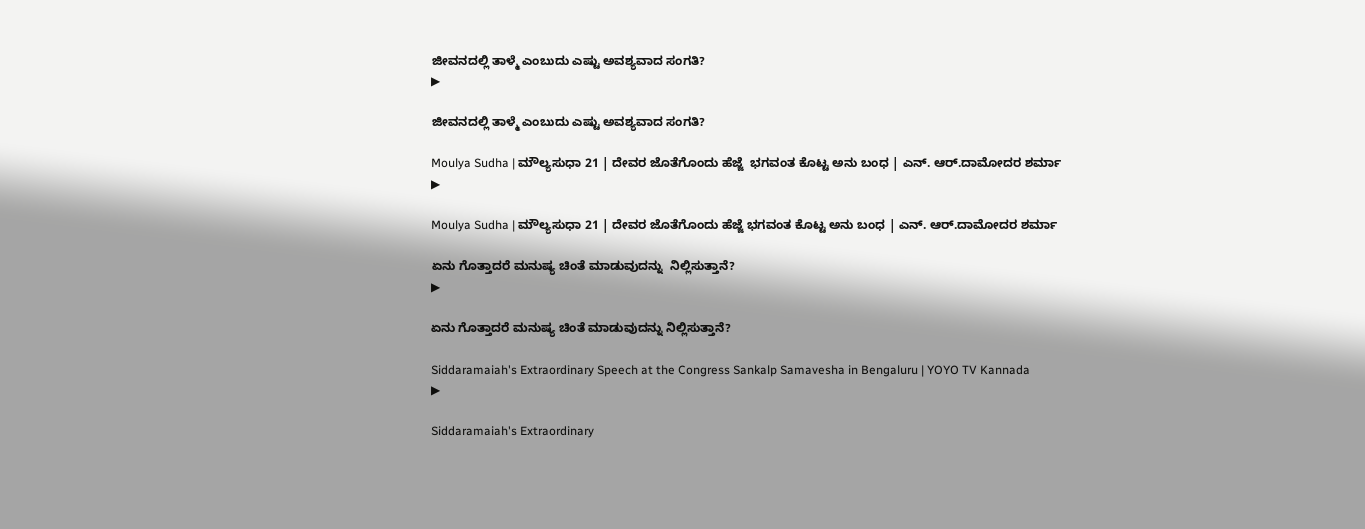ಜೀವನದಲ್ಲಿ ತಾಳ್ಮೆ ಎಂಬುದು ಎಷ್ಟು ಅವಶ್ಯವಾದ ಸಂಗತಿ?
▶

ಜೀವನದಲ್ಲಿ ತಾಳ್ಮೆ ಎಂಬುದು ಎಷ್ಟು ಅವಶ್ಯವಾದ ಸಂಗತಿ?

Moulya Sudha | ಮೌಲ್ಯಸುಧಾ 21 | ದೇವರ ಜೊತೆಗೊಂದು ಹೆಜ್ಜೆ  ಭಗವಂತ ಕೊಟ್ಟ ಅನು ಬಂಧ | ಎನ್. ಆರ್.ದಾಮೋದರ ಶರ್ಮಾ
▶

Moulya Sudha | ಮೌಲ್ಯಸುಧಾ 21 | ದೇವರ ಜೊತೆಗೊಂದು ಹೆಜ್ಜೆ ಭಗವಂತ ಕೊಟ್ಟ ಅನು ಬಂಧ | ಎನ್. ಆರ್.ದಾಮೋದರ ಶರ್ಮಾ

ಏನು ಗೊತ್ತಾದರೆ ಮನುಷ್ಯ ಚಿಂತೆ ಮಾಡುವುದನ್ನು  ನಿಲ್ಲಿಸುತ್ತಾನೆ?
▶

ಏನು ಗೊತ್ತಾದರೆ ಮನುಷ್ಯ ಚಿಂತೆ ಮಾಡುವುದನ್ನು ನಿಲ್ಲಿಸುತ್ತಾನೆ?

Siddaramaiah's Extraordinary Speech at the Congress Sankalp Samavesha in Bengaluru | YOYO TV Kannada
▶

Siddaramaiah's Extraordinary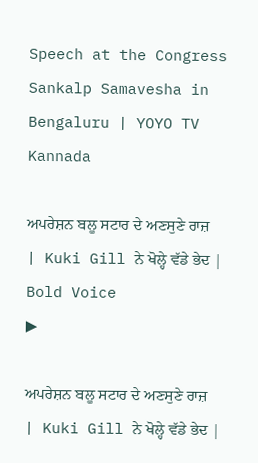Speech at the Congress Sankalp Samavesha in Bengaluru | YOYO TV Kannada

ਅਪਰੇਸ਼ਨ ਬਲੂ ਸਟਾਰ ਦੇ ਅਣਸੁਣੇ ਰਾਜ਼ | Kuki Gill ਨੇ ਖੋਲ੍ਹੇ ਵੱਡੇ ਭੇਦ | Bold Voice
▶

ਅਪਰੇਸ਼ਨ ਬਲੂ ਸਟਾਰ ਦੇ ਅਣਸੁਣੇ ਰਾਜ਼ | Kuki Gill ਨੇ ਖੋਲ੍ਹੇ ਵੱਡੇ ਭੇਦ |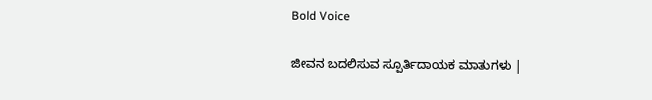Bold Voice

ಜೀವನ ಬದಲಿಸುವ ಸ್ಪೂರ್ತಿದಾಯಕ ಮಾತುಗಳು |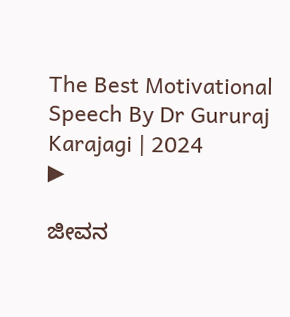The Best Motivational Speech By Dr Gururaj Karajagi | 2024
▶

ಜೀವನ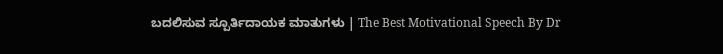ಬದಲಿಸುವ ಸ್ಪೂರ್ತಿದಾಯಕ ಮಾತುಗಳು | The Best Motivational Speech By Dr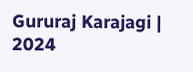Gururaj Karajagi | 2024